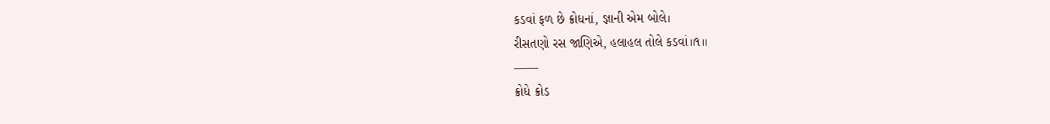કડવાં ફળ છે ક્રોધનાં, જ્ઞાની એમ બોલે।
રીસતણો રસ જાણિએ, હલાહલ તોલે કડવાં॥૧॥
——
ક્રોધે ક્રોડ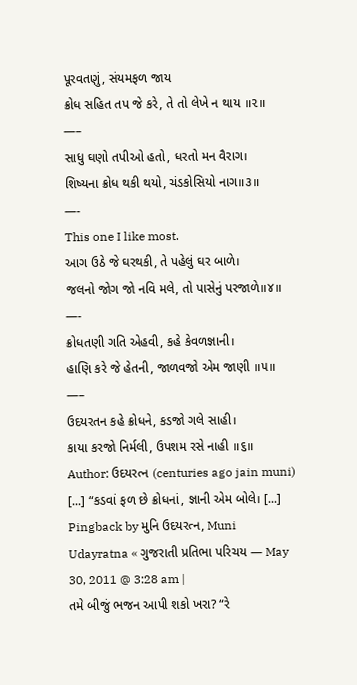પૂરવતણું, સંયમફળ જાય
ક્રોધ સહિત તપ જે કરે, તે તો લેખે ન થાય ॥૨॥
—–
સાધુ ઘણો તપીઓ હતો, ધરતો મન વૈરાગ।
શિષ્યના ક્રોધ થકી થયો, ચંડકોસિયો નાગ॥૩॥
—-
This one I like most.
આગ ઉઠે જે ઘરથકી, તે પહેલું ઘર બાળે।
જલનો જોગ જો નવિ મલે, તો પાસેનું પરજાળે॥૪॥
—-
ક્રોધતણી ગતિ એહવી, કહે કેવળજ્ઞાની।
હાણિ કરે જે હેતની, જાળવજો એમ જાણી ॥૫॥
—–
ઉદયરતન કહે ક્રોધને, કડજો ગલે સાહી।
કાયા કરજો નિર્મલી, ઉપશમ રસે નાહી ॥૬॥
Author: ઉદયરત્ન (centuries ago jain muni)
[...] “કડવાં ફળ છે ક્રોધનાં, જ્ઞાની એમ બોલે। [...]
Pingback by મુનિ ઉદયરત્ન, Muni Udayratna « ગુજરાતી પ્રતિભા પરિચય — May 30, 2011 @ 3:28 am |
તમે બીજું ભજન આપી શકો ખરા? “રે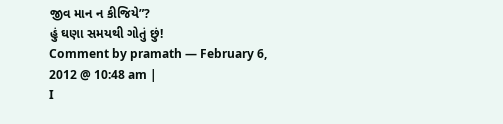જીવ માન ન કીજિયે”?
હું ઘણા સમયથી ગોતું છું!
Comment by pramath — February 6, 2012 @ 10:48 am |
I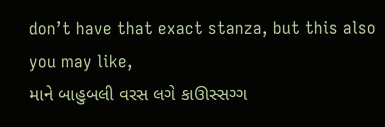don’t have that exact stanza, but this also you may like,
માને બાહુબલી વરસ લગે કાઊસ્સગ્ગ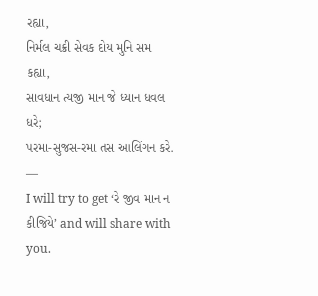રહ્યા,
નિર્મલ ચક્રી સેવક દોય મુનિ સમ કહ્યા,
સાવધાન ત્યજી માન જે ધ્યાન ધવલ ધરે;
પરમા-સુજસ-રમા તસ આલિંગન કરે.
—
I will try to get ‘રે જીવ માન ન કીજિયે’ and will share with you.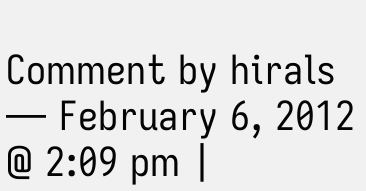Comment by hirals — February 6, 2012 @ 2:09 pm |